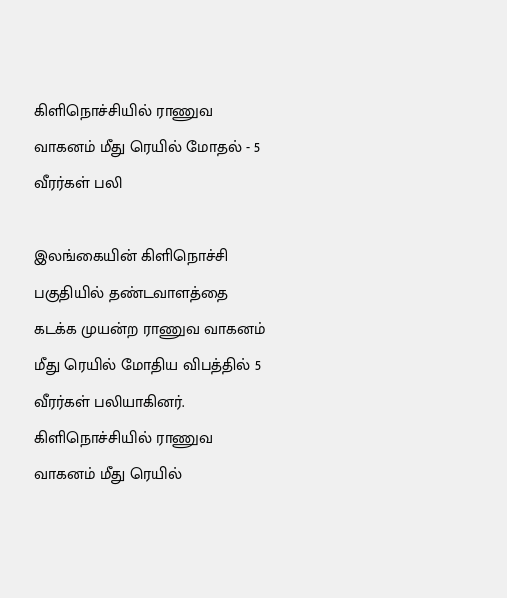கிளிநொச்சியில் ராணுவ வாகனம் மீது ரெயில் மோதல் - 5 வீரர்கள் பலி

இலங்கையின் கிளிநொச்சி பகுதியில் தண்டவாளத்தை கடக்க முயன்ற ராணுவ வாகனம் மீது ரெயில் மோதிய விபத்தில் 5 வீரர்கள் பலியாகினர்.
கிளிநொச்சியில் ராணுவ வாகனம் மீது ரெயில்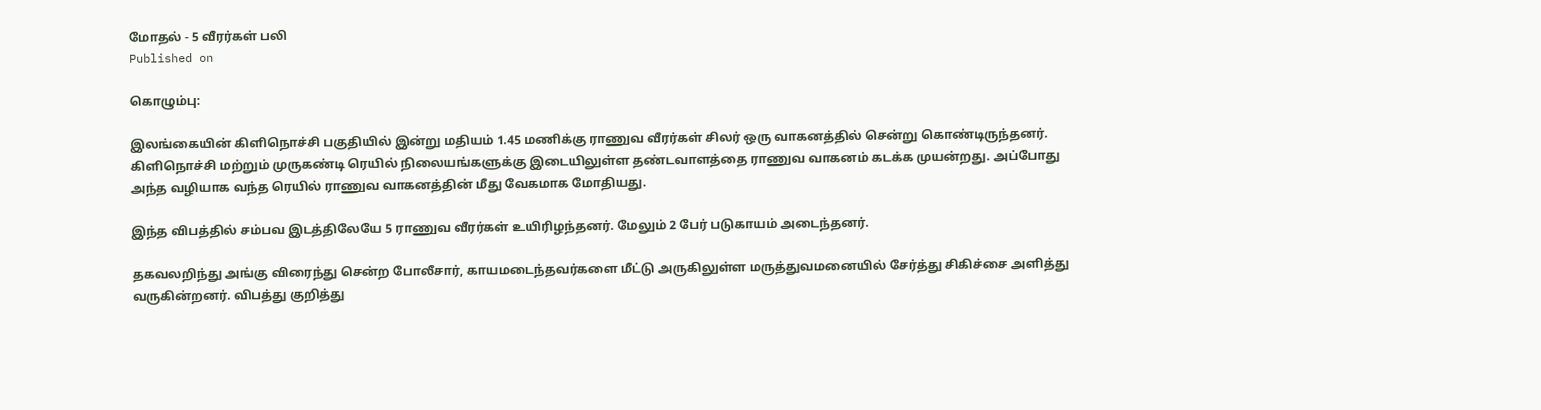மோதல் - 5 வீரர்கள் பலி
Published on

கொழும்பு:

இலங்கையின் கிளிநொச்சி பகுதியில் இன்று மதியம் 1.45 மணிக்கு ராணுவ வீரர்கள் சிலர் ஒரு வாகனத்தில் சென்று கொண்டிருந்தனர். கிளிநொச்சி மற்றும் முருகண்டி ரெயில் நிலையங்களுக்கு இடையிலுள்ள தண்டவாளத்தை ராணுவ வாகனம் கடக்க முயன்றது. அப்போது அந்த வழியாக வந்த ரெயில் ராணுவ வாகனத்தின் மீது வேகமாக மோதியது.

இந்த விபத்தில் சம்பவ இடத்திலேயே 5 ராணுவ வீரர்கள் உயிரிழந்தனர். மேலும் 2 பேர் படுகாயம் அடைந்தனர்.

தகவலறிந்து அங்கு விரைந்து சென்ற போலீசார், காயமடைந்தவர்களை மீட்டு அருகிலுள்ள மருத்துவமனையில் சேர்த்து சிகிச்சை அளித்து வருகின்றனர். விபத்து குறித்து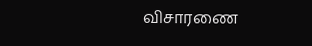விசாரணை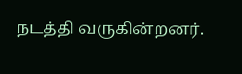நடத்தி வருகின்றனர்.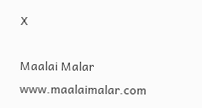X

Maalai Malar
www.maalaimalar.com